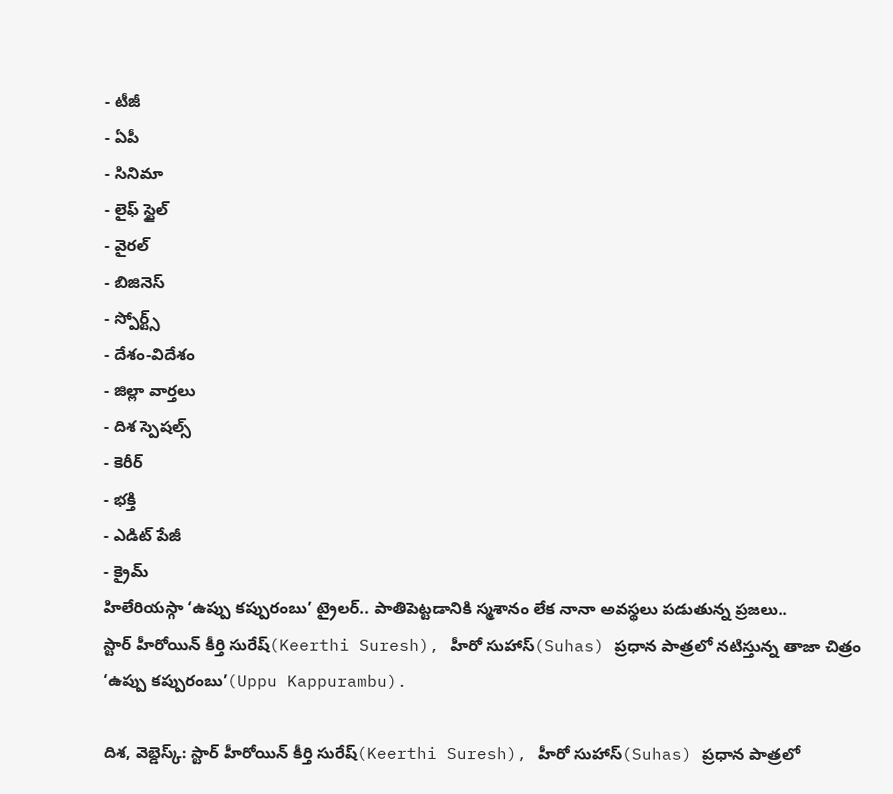- టీజీ
- ఏపీ
- సినిమా
- లైఫ్ స్టైల్
- వైరల్
- బిజినెస్
- స్పోర్ట్స్
- దేశం-విదేశం
- జిల్లా వార్తలు
- దిశ స్పెషల్స్
- కెరీర్
- భక్తి
- ఎడిట్ పేజీ
- క్రైమ్
హిలేరియస్గా ‘ఉప్పు కప్పురంబు’ ట్రైలర్.. పాతిపెట్టడానికి స్మశానం లేక నానా అవస్థలు పడుతున్న ప్రజలు..
స్టార్ హీరోయిన్ కీర్తి సురేష్(Keerthi Suresh), హీరో సుహాస్(Suhas) ప్రధాన పాత్రలో నటిస్తున్న తాజా చిత్రం ‘ఉప్పు కప్పురంబు’(Uppu Kappurambu).

దిశ, వెబ్డెస్క్: స్టార్ హీరోయిన్ కీర్తి సురేష్(Keerthi Suresh), హీరో సుహాస్(Suhas) ప్రధాన పాత్రలో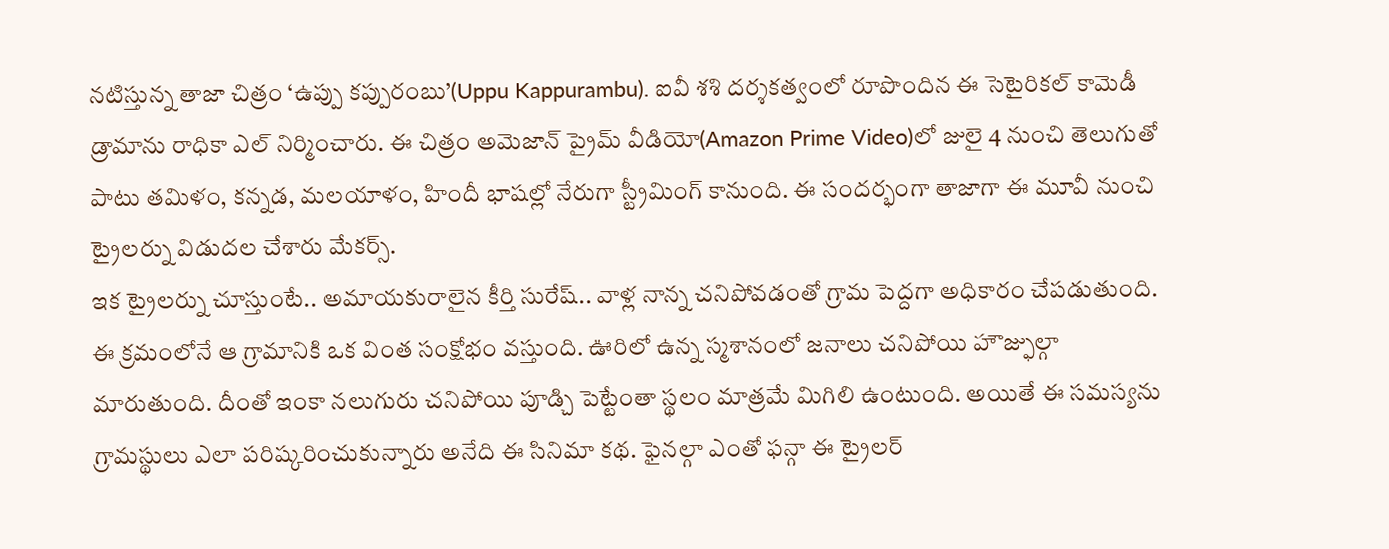నటిస్తున్న తాజా చిత్రం ‘ఉప్పు కప్పురంబు’(Uppu Kappurambu). ఐవీ శశి దర్శకత్వంలో రూపొందిన ఈ సెటైరికల్ కామెడీ డ్రామాను రాధికా ఎల్ నిర్మించారు. ఈ చిత్రం అమెజాన్ ప్రైమ్ వీడియో(Amazon Prime Video)లో జులై 4 నుంచి తెలుగుతో పాటు తమిళం, కన్నడ, మలయాళం, హిందీ భాషల్లో నేరుగా స్ట్రీమింగ్ కానుంది. ఈ సందర్భంగా తాజాగా ఈ మూవీ నుంచి ట్రైలర్ను విడుదల చేశారు మేకర్స్.
ఇక ట్రైలర్ను చూస్తుంటే.. అమాయకురాలైన కీర్తి సురేష్.. వాళ్ల నాన్న చనిపోవడంతో గ్రామ పెద్దగా అధికారం చేపడుతుంది. ఈ క్రమంలోనే ఆ గ్రామానికి ఒక వింత సంక్షోభం వస్తుంది. ఊరిలో ఉన్న స్మశానంలో జనాలు చనిపోయి హౌజ్ఫుల్గా మారుతుంది. దీంతో ఇంకా నలుగురు చనిపోయి పూడ్చి పెట్టేంతా స్థలం మాత్రమే మిగిలి ఉంటుంది. అయితే ఈ సమస్యను గ్రామస్థులు ఎలా పరిష్కరించుకున్నారు అనేది ఈ సినిమా కథ. ఫైనల్గా ఎంతో ఫన్గా ఈ ట్రైలర్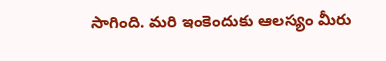సాగింది. మరి ఇంకెందుకు ఆలస్యం మీరు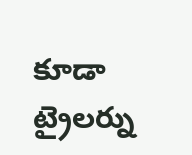కూడా ట్రైలర్ను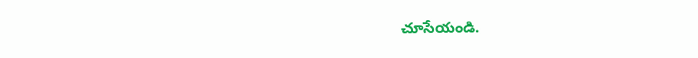చూసేయండి.